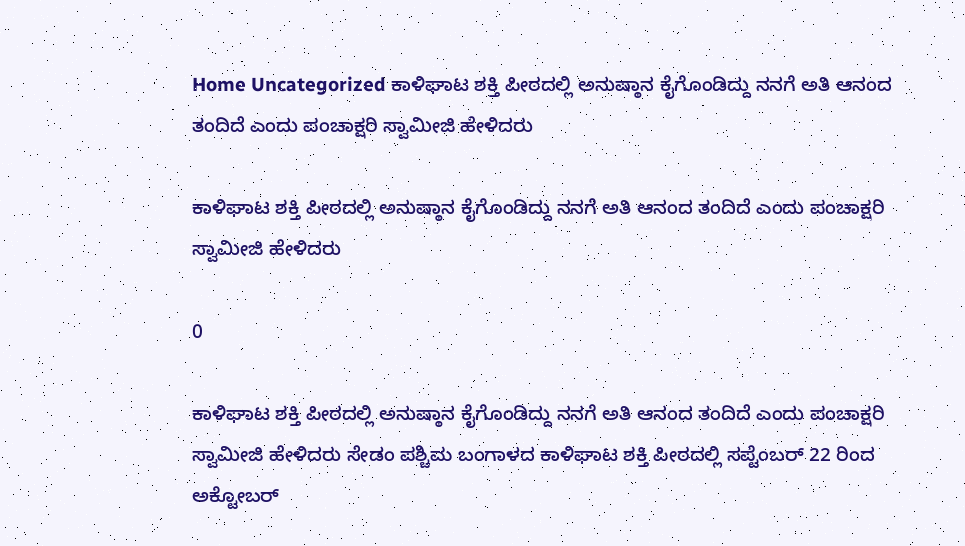Home Uncategorized ಕಾಳಿಘಾಟ ಶಕ್ತಿ ಪೀಠದಲ್ಲಿ ಅನುಷ್ಠಾನ ಕೈಗೊಂಡಿದ್ದು ನನಗೆ ಅತಿ ಆನಂದ ತಂದಿದೆ ಎಂದು ಪಂಚಾಕ್ಷರಿ ಸ್ವಾಮೀಜಿ ಹೇಳಿದರು

ಕಾಳಿಘಾಟ ಶಕ್ತಿ ಪೀಠದಲ್ಲಿ ಅನುಷ್ಠಾನ ಕೈಗೊಂಡಿದ್ದು ನನಗೆ ಅತಿ ಆನಂದ ತಂದಿದೆ ಎಂದು ಪಂಚಾಕ್ಷರಿ ಸ್ವಾಮೀಜಿ ಹೇಳಿದರು

0

ಕಾಳಿಘಾಟ ಶಕ್ತಿ ಪೀಠದಲ್ಲಿ ಅನುಷ್ಠಾನ ಕೈಗೊಂಡಿದ್ದು ನನಗೆ ಅತಿ ಆನಂದ ತಂದಿದೆ ಎಂದು ಪಂಚಾಕ್ಷರಿ ಸ್ವಾಮೀಜಿ ಹೇಳಿದರು ಸೇಡಂ ಪಶ್ಚಿಮ ಬಂಗಾಳದ ಕಾಳಿಘಾಟ ಶಕ್ತಿ ಪೀಠದಲ್ಲಿ ಸಪ್ಟೆಂಬರ್ 22 ರಿಂದ ಅಕ್ಟೋಬರ್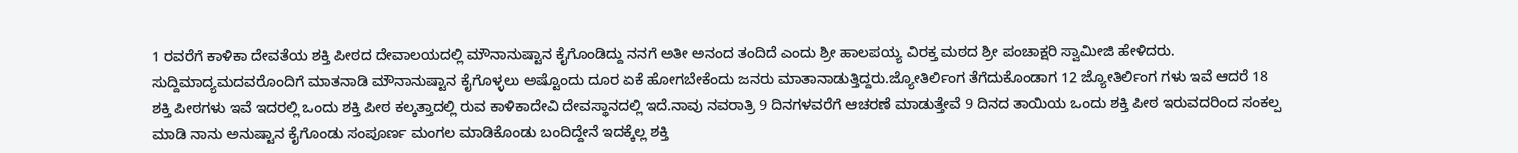1 ರವರೆಗೆ ಕಾಳಿಕಾ ದೇವತೆಯ ಶಕ್ತಿ ಪೀಠದ ದೇವಾಲಯದಲ್ಲಿ ಮೌನಾನುಷ್ಟಾನ ಕೈಗೊಂಡಿದ್ದು ನನಗೆ ಅತೀ ಅನಂದ ತಂದಿದೆ ಎಂದು ಶ್ರೀ ಹಾಲಪಯ್ಯ ವಿರಕ್ತ ಮಠದ ಶ್ರೀ ಪಂಚಾಕ್ಷರಿ ಸ್ವಾಮೀಜಿ ಹೇಳಿದರು. ಸುದ್ದಿಮಾದ್ಯಮದವರೊಂದಿಗೆ ಮಾತನಾಡಿ ಮೌನಾನುಷ್ಟಾನ ಕೈಗೊಳ್ಳಲು ಅಷ್ಟೊಂದು ದೂರ ಏಕೆ ಹೋಗಬೇಕೆಂದು ಜನರು ಮಾತಾನಾಡುತ್ತಿದ್ದರು.ಜ್ಯೋತಿರ್ಲಿಂಗ ತೆಗೆದುಕೊಂಡಾಗ 12 ಜ್ಯೋತಿರ್ಲಿಂಗ ಗಳು ಇವೆ ಆದರೆ 18 ಶಕ್ತಿ ಪೀಠಗಳು ಇವೆ ಇದರಲ್ಲಿ ಒಂದು ಶಕ್ತಿ ಪೀಠ ಕಲ್ಕತ್ತಾದಲ್ಲಿ ರುವ ಕಾಳಿಕಾದೇವಿ ದೇವಸ್ಥಾನದಲ್ಲಿ ಇದೆ.ನಾವು ನವರಾತ್ರಿ 9 ದಿನಗಳವರೆಗೆ ಆಚರಣೆ ಮಾಡುತ್ತೇವೆ 9 ದಿನದ ತಾಯಿಯ ಒಂದು ಶಕ್ತಿ ಪೀಠ ಇರುವದರಿಂದ ಸಂಕಲ್ಪ ಮಾಡಿ ನಾನು ಅನುಷ್ಟಾನ ಕೈಗೊಂಡು ಸಂಪೂರ್ಣ ಮಂಗಲ ಮಾಡಿಕೊಂಡು ಬಂದಿದ್ದೇನೆ ಇದಕ್ಕೆಲ್ಲ ಶಕ್ತಿ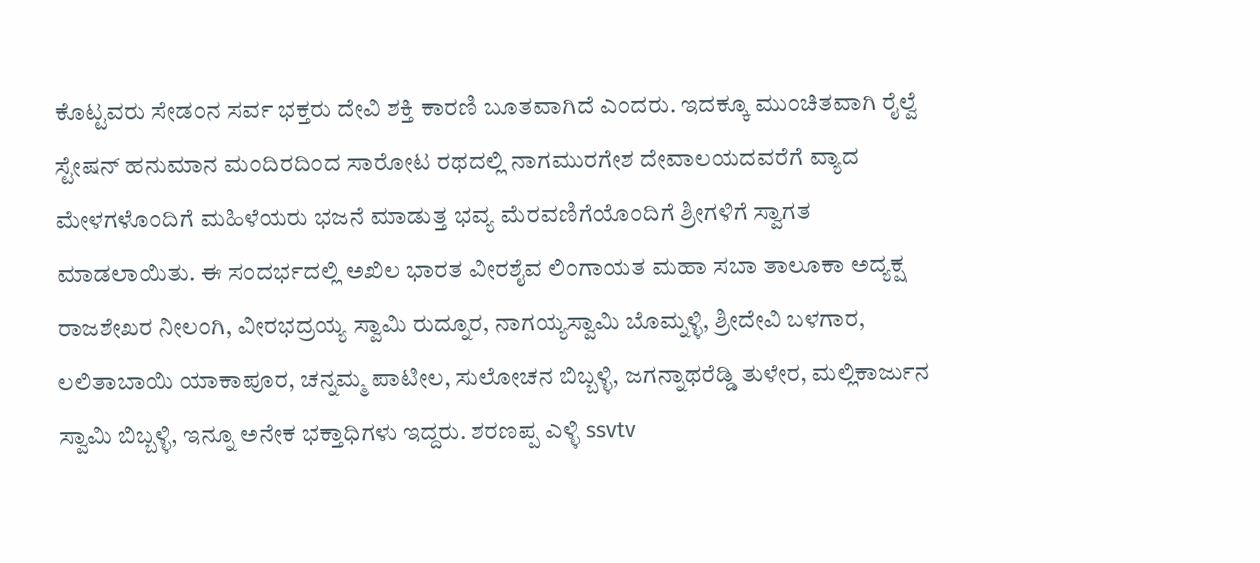ಕೊಟ್ಟವರು ಸೇಡಂನ ಸರ್ವ ಭಕ್ತರು ದೇವಿ ಶಕ್ತಿ ಕಾರಣಿ ಬೂತವಾಗಿದೆ ಎಂದರು. ಇದಕ್ಕೂ ಮುಂಚಿತವಾಗಿ ರೈಲ್ವೆ ಸ್ಟೇಷನ್ ಹನುಮಾನ ಮಂದಿರದಿಂದ ಸಾರೋಟ ರಥದಲ್ಲಿ ನಾಗಮುರಗೇಶ ದೇವಾಲಯದವರೆಗೆ ವ್ಯಾದ ಮೇಳಗಳೊಂದಿಗೆ ಮಹಿಳೆಯರು ಭಜನೆ ಮಾಡುತ್ತ ಭವ್ಯ ಮೆರವಣಿಗೆಯೊಂದಿಗೆ ಶ್ರೀಗಳಿಗೆ ಸ್ವಾಗತ ಮಾಡಲಾಯಿತು. ಈ ಸಂದರ್ಭದಲ್ಲಿ ಅಖಿಲ ಭಾರತ ವೀರಶೈವ ಲಿಂಗಾಯತ ಮಹಾ ಸಬಾ ತಾಲೂಕಾ ಅದ್ಯಕ್ಷ ರಾಜಶೇಖರ ನೀಲಂಗಿ, ವೀರಭದ್ರಯ್ಯ ಸ್ವಾಮಿ ರುದ್ನೂರ, ನಾಗಯ್ಯಸ್ವಾಮಿ ಬೊಮ್ನಳ್ಳಿ, ಶ್ರೀದೇವಿ ಬಳಗಾರ, ಲಲಿತಾಬಾಯಿ ಯಾಕಾಪೂರ, ಚನ್ನಮ್ಮ ಪಾಟೀಲ, ಸುಲೋಚನ ಬಿಬ್ಬಳ್ಳಿ, ಜಗನ್ನಾಥರೆಡ್ಡಿ ತುಳೇರ, ಮಲ್ಲಿಕಾರ್ಜುನ ಸ್ವಾಮಿ ಬಿಬ್ಬಳ್ಳಿ, ಇನ್ನೂ ಅನೇಕ ಭಕ್ತಾಧಿಗಳು ಇದ್ದರು. ಶರಣಪ್ಪ ಎಳ್ಳಿ ssvtv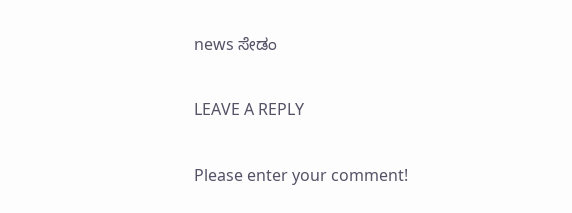news ಸೇಡಂ

LEAVE A REPLY

Please enter your comment!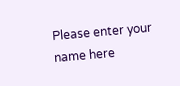Please enter your name here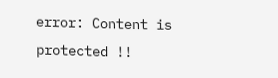error: Content is protected !!